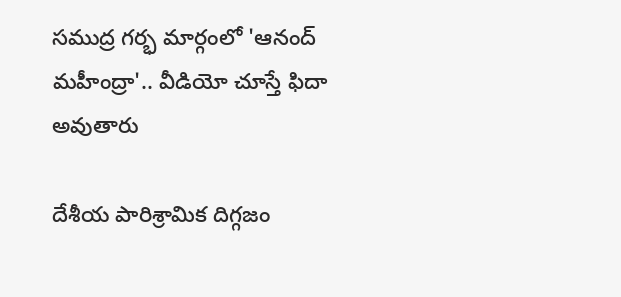సముద్ర గర్భ మార్గంలో 'ఆనంద్ మహీంద్రా'.. వీడియో చూస్తే ఫిదా అవుతారు

దేశీయ పారిశ్రామిక దిగ్గజం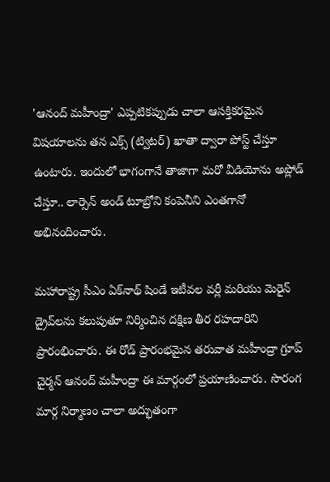'ఆనంద్ మహీంద్రా' ఎప్పటికప్పుడు చాలా ఆసక్తికరమైన విషయాలను తన ఎక్స్ (ట్విటర్) ఖాతా ద్వారా పోస్ట్ చేస్తూ ఉంటారు. ఇందులో భాగంగానే తాజాగా మరో వీడియోను అప్లోడ్ చేస్తూ.. లార్సెన్ అండ్ టూబ్రోని కంపెనీని ఎంతగానో అభినందించారు.

మహారాష్ట్ర సీఎం ఏక్‌నాథ్ షిండే ఇటీవల వర్లీ మరియు మెరైన్ డ్రైవ్‌లను కలుపుతూ నిర్మించిన దక్షిణ తీర రహదారిని ప్రారంభించారు. ఈ రోడ్ ప్రారంభమైన తరువాత మహీంద్రా గ్రూప్ చైర్మన్ ఆనంద్ మహీంద్రా ఈ మార్గంలో ప్రయాణించారు. సొరంగ మార్గ నిర్మాణం చాలా అద్భుతంగా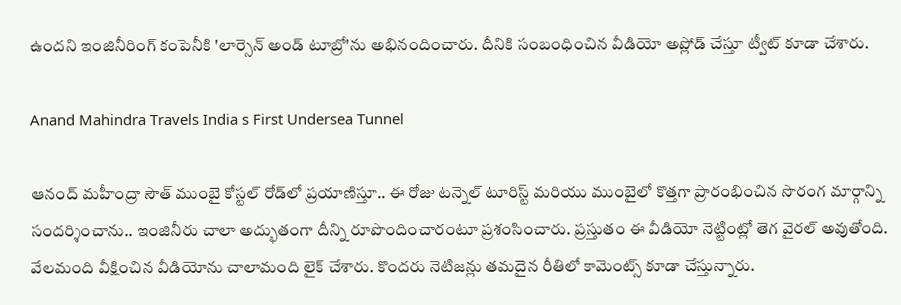ఉందని ఇంజినీరింగ్ కంపెనీకి 'లార్సెన్ అండ్ టూబ్రో'ను అభినందించారు. దీనికి సంబంధించిన వీడియో అప్లోడ్ చేస్తూ ట్వీట్ కూడా చేశారు.

Anand Mahindra Travels India s First Undersea Tunnel

ఆనంద్ మహీంద్రా సౌత్ ముంబై కోస్టల్ రోడ్‌లో ప్రయాణిస్తూ.. ఈ రోజు టన్నెల్ టూరిస్ట్ మరియు ముంబైలో కొత్తగా ప్రారంభించిన సొరంగ మార్గాన్ని సందర్శించాను.. ఇంజినీరు చాలా అద్భుతంగా దీన్ని రూపొందించారంటూ ప్రశంసించారు. ప్రస్తుతం ఈ వీడియో నెట్టింట్లో తెగ వైరల్ అవుతోంది. వేలమంది వీక్షించిన వీడియోను చాలామంది లైక్ చేశారు. కొందరు నెటిజన్లు తమదైన రీతిలో కామెంట్స్ కూడా చేస్తున్నారు.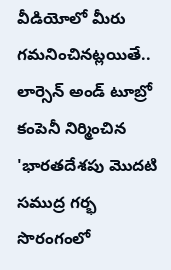వీడియోలో మీరు గమనించినట్లయితే.. లార్సెన్ అండ్ టూబ్రో కంపెనీ నిర్మించిన 'భారతదేశపు మొదటి సముద్ర గర్భ సొరంగంలో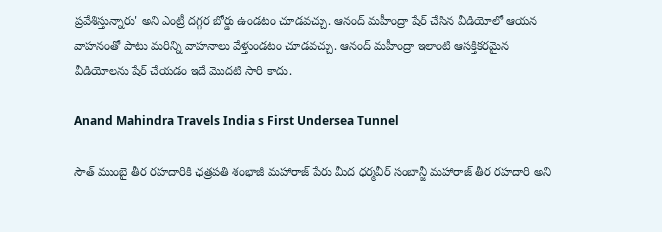ప్రవేశిస్తున్నారు' అని ఎంట్రీ దగ్గర బోర్డు ఉండటం చూడవచ్చు. ఆనంద్ మహీంద్రా షేర్ చేసిన వీడియోలో ఆయన వాహనంతో పాటు మరిన్ని వాహనాలు వేళ్తుండటం చూడవచ్చు. ఆనంద్ మహీంద్రా ఇలాంటి ఆసక్తికరమైన వీడియోలను షేర్ చేయడం ఇదే మొదటి సారి కాదు.

Anand Mahindra Travels India s First Undersea Tunnel

సౌత్ ముంబై తీర రహదారికి ఛత్రపతి శంభాజీ మహారాజ్ పేరు మీద ధర్మవీర్ సంబాన్జీ మహారాజ్ తీర రహదారి అని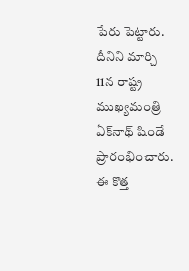పేరు పెట్టారు. దీనిని మార్చి 11న రాష్ట్ర ముఖ్యమంత్రి ఏక్‌నాథ్ షిండే ప్రారంభించారు. ఈ కొత్త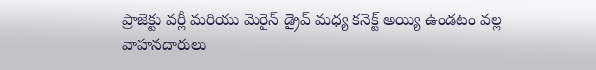ప్రాజెక్టు వర్లీ మరియు మెరైన్ డ్రైవ్ మధ్య కనెక్ట్ అయ్యి ఉండటం వల్ల వాహనదారులు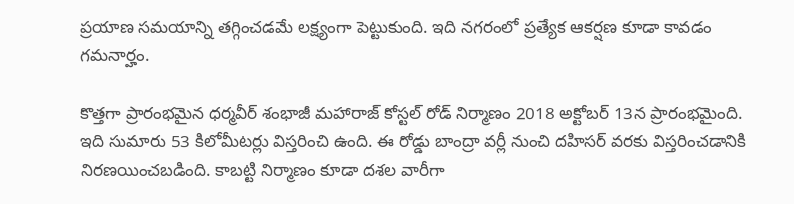ప్రయాణ సమయాన్ని తగ్గించడమే లక్ష్యంగా పెట్టుకుంది. ఇది నగరంలో ప్రత్యేక ఆకర్షణ కూడా కావడం గమనార్హం.

కొత్తగా ప్రారంభమైన ధర్మవీర్ శంభాజీ మహారాజ్ కోస్టల్ రోడ్ నిర్మాణం 2018 అక్టోబర్ 13న ప్రారంభమైంది. ఇది సుమారు 53 కిలోమీటర్లు విస్తరించి ఉంది. ఈ రోడ్డు బాంద్రా వర్లీ నుంచి దహిసర్ వరకు విస్తరించడానికి నిరణయించబడింది. కాబట్టి నిర్మాణం కూడా దశల వారీగా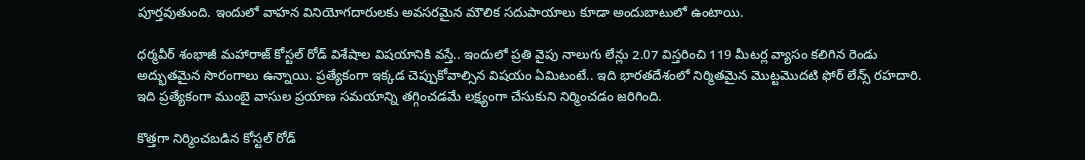పూర్తవుతుంది. ఇందులో వాహన వినియోగదారులకు అవసరమైన మౌలిక సదుపాయాలు కూడా అందుబాటులో ఉంటాయి.

ధర్మవీర్ శంభాజీ మహారాజ్ కోస్టల్ రోడ్ విశేషాల విషయానికి వస్తే.. ఇందులో ప్రతి వైపు నాలుగు లేన్లు 2.07 విస్తరించి 119 మీటర్ల వ్యాసం కలిగిన రెండు అద్భుతమైన సొరంగాలు ఉన్నాయి. ప్రత్యేకంగా ఇక్కడ చెప్పుకోవాల్సిన విషయం ఏమిటంటే.. ఇది భారతదేశంలో నిర్మితమైన మొట్టమొదటి ఫోర్ లేన్స్ రహదారి. ఇది ప్రత్యేకంగా ముంబై వాసుల ప్రయాణ సమయాన్ని తగ్గించడమే లక్ష్యంగా చేసుకుని నిర్మించడం జరిగింది.

కొత్తగా నిర్మించబడిన కోస్టల్ రోడ్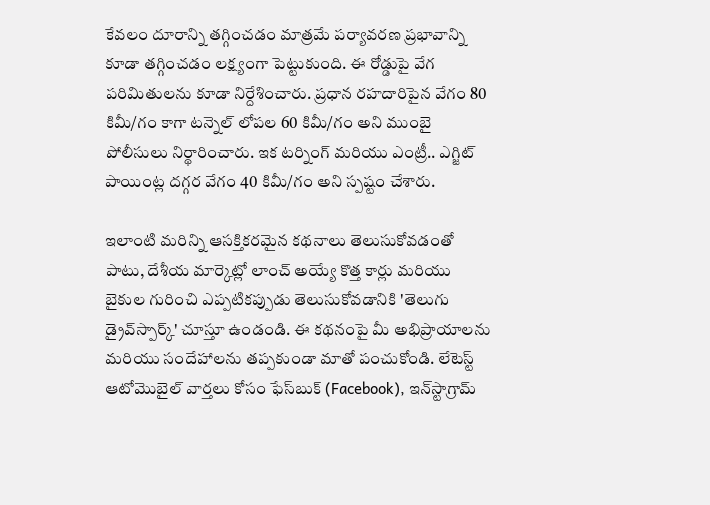కేవలం దూరాన్ని తగ్గించడం మాత్రమే పర్యావరణ ప్రభావాన్ని కూడా తగ్గించడం లక్ష్యంగా పెట్టుకుంది. ఈ రోడ్డుపై వేగ పరిమితులను కూడా నిర్దేశించారు. ప్రధాన రహదారిపైన వేగం 80 కిమీ/గం కాగా టన్నెల్ లోపల 60 కిమీ/గం అని ముంబై పోలీసులు నిర్థారించారు. ఇక టర్నింగ్ మరియు ఎంట్రీ.. ఎగ్జిట్ పాయింట్ల దగ్గర వేగం 40 కిమీ/గం అని స్పష్టం చేశారు.

ఇలాంటి మరిన్ని ఆసక్తికరమైన కథనాలు తెలుసుకోవడంతో పాటు, దేశీయ మార్కెట్లో లాంచ్ అయ్యే కొత్త కార్లు మరియు బైకుల గురించి ఎప్పటికప్పుడు తెలుసుకోవడానికి 'తెలుగు డ్రైవ్‌స్పార్క్' చూస్తూ ఉండండి. ఈ కథనంపై మీ అభిప్రాయాలను మరియు సందేహాలను తప్పకుండా మాతో పంచుకోండి. లేటెస్ట్ ఆటోమొబైల్ వార్తలు కోసం ఫేస్‌బుక్ (Facebook), ఇన్‌స్టాగ్రామ్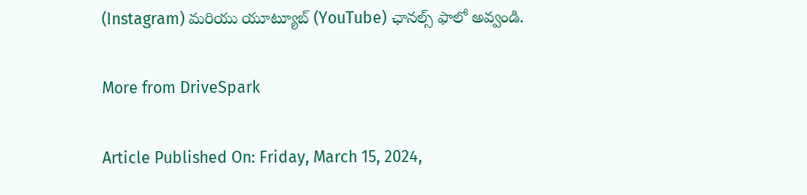(Instagram) మరియు యూట్యూబ్ (YouTube) ఛానల్స్ ఫాలో అవ్వండి.

More from DriveSpark

Article Published On: Friday, March 15, 2024,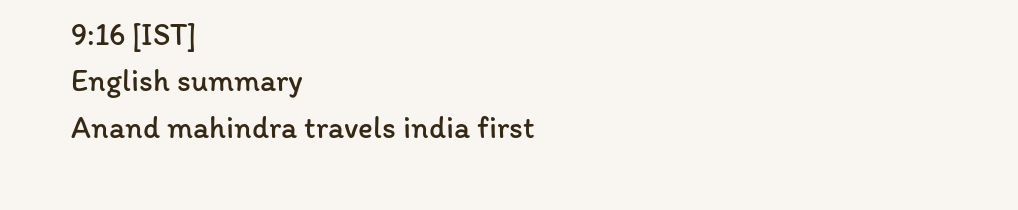9:16 [IST]
English summary
Anand mahindra travels india first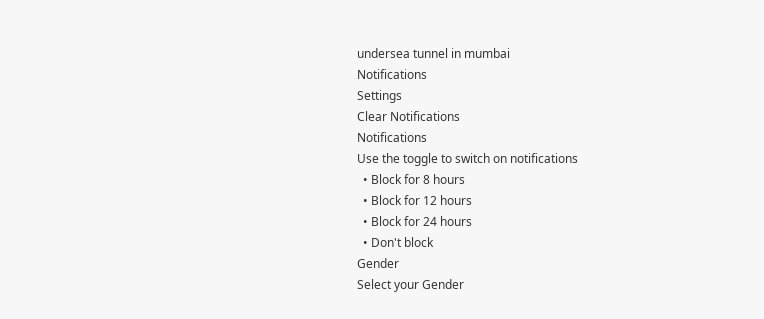undersea tunnel in mumbai
Notifications
Settings
Clear Notifications
Notifications
Use the toggle to switch on notifications
  • Block for 8 hours
  • Block for 12 hours
  • Block for 24 hours
  • Don't block
Gender
Select your Gender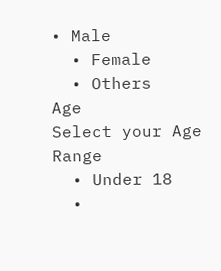• Male
  • Female
  • Others
Age
Select your Age Range
  • Under 18
  •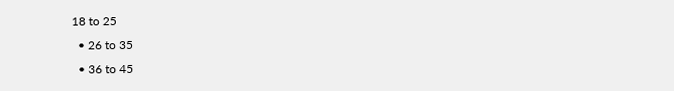18 to 25
  • 26 to 35
  • 36 to 45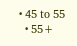• 45 to 55
  • 55+